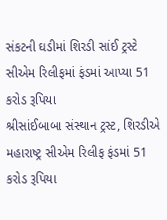સંકટની ઘડીમાં શિરડી સાંઈ ટ્રસ્ટે સીએમ રિલીફમાં ફંડમાં આપ્યા 51 કરોડ રૂપિયા
શ્રીસાંઈબાબા સંસ્થાન ટ્રસ્ટ, શિરડીએ મહારાષ્ટ્ર સીએમ રિલીફ ફંડમાં 51 કરોડ રૂપિયા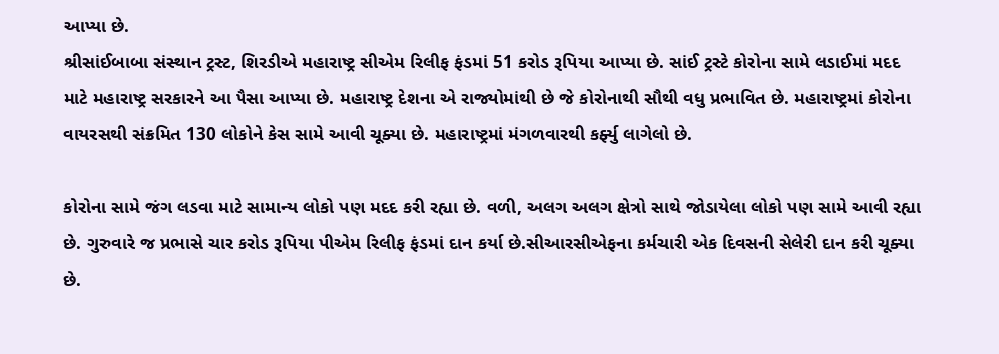આપ્યા છે.
શ્રીસાંઈબાબા સંસ્થાન ટ્રસ્ટ, શિરડીએ મહારાષ્ટ્ર સીએમ રિલીફ ફંડમાં 51 કરોડ રૂપિયા આપ્યા છે. સાંઈ ટ્રસ્ટે કોરોના સામે લડાઈમાં મદદ માટે મહારાષ્ટ્ર સરકારને આ પૈસા આપ્યા છે. મહારાષ્ટ્ર દેશના એ રાજ્યોમાંથી છે જે કોરોનાથી સૌથી વધુ પ્રભાવિત છે. મહારાષ્ટ્રમાં કોરોના વાયરસથી સંક્રમિત 130 લોકોને કેસ સામે આવી ચૂક્યા છે. મહારાષ્ટ્રમાં મંગળવારથી કર્ફ્યુ લાગેલો છે.

કોરોના સામે જંગ લડવા માટે સામાન્ય લોકો પણ મદદ કરી રહ્યા છે. વળી, અલગ અલગ ક્ષેત્રો સાથે જોડાયેલા લોકો પણ સામે આવી રહ્યા છે. ગુરુવારે જ પ્રભાસે ચાર કરોડ રૂપિયા પીએમ રિલીફ ફંડમાં દાન કર્યા છે.સીઆરસીએફના કર્મચારી એક દિવસની સેલેરી દાન કરી ચૂક્યા છે.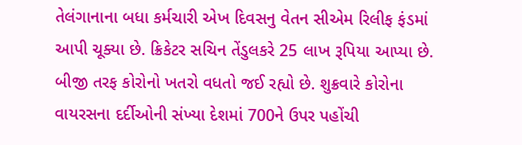તેલંગાનાના બધા કર્મચારી એખ દિવસનુ વેતન સીએમ રિલીફ ફંડમાં આપી ચૂક્યા છે. ક્રિકેટર સચિન તેંડુલકરે 25 લાખ રૂપિયા આપ્યા છે.
બીજી તરફ કોરોનો ખતરો વધતો જઈ રહ્યો છે. શુક્રવારે કોરોના વાયરસના દર્દીઓની સંખ્યા દેશમાં 700ને ઉપર પહોંચી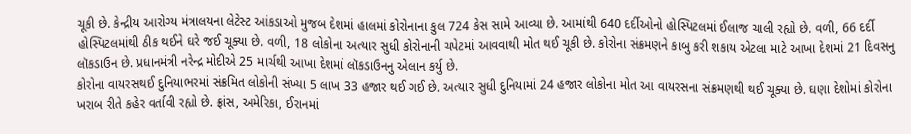ચૂકી છે. કેન્દ્રીય આરોગ્ય મંત્રાલયના લેટેસ્ટ આંકડાઓ મુજબ દેશમાં હાલમાં કોરોનાના કુલ 724 કેસ સામે આવ્યા છે. આમાંથી 640 દર્દીઓનો હોસ્પિટલમાં ઈલાજ ચાલી રહ્યો છે. વળી, 66 દર્દી હોસ્પિટલમાંથી ઠીક થઈને ઘરે જઈ ચૂક્યા છે. વળી, 18 લોકોના અત્યાર સુધી કોરોનાની ચપેટમાં આવવાથી મોત થઈ ચૂકી છે. કોરોના સંક્રમણને કાબુ કરી શકાય એટલા માટે આખા દેશમાં 21 દિવસનુ લૉકડાઉન છે. પ્રધાનમંત્રી નરેન્દ્ર મોદીએ 25 માર્ચથી આખા દેશમાં લૉકડાઉનનુ એલાન કર્યુ છે.
કોરોના વાયરસથઈ દુનિયાભરમાં સંક્રમિત લોકોની સંખ્યા 5 લાખ 33 હજાર થઈ ગઈ છે. અત્યાર સુધી દુનિયામાં 24 હજાર લોકોના મોત આ વાયરસના સંક્રમણથી થઈ ચૂક્યા છે. ઘણા દેશોમાં કોરોના ખરાબ રીતે કહેર વર્તાવી રહ્યો છે. ફ્રાંસ, અમેરિકા, ઈરાનમાં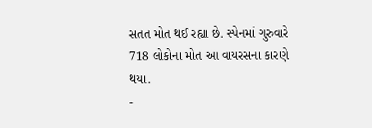સતત મોત થઈ રહ્યા છે. સ્પેનમાં ગુરુવારે 718 લોકોના મોત આ વાયરસના કારણે થયા.
-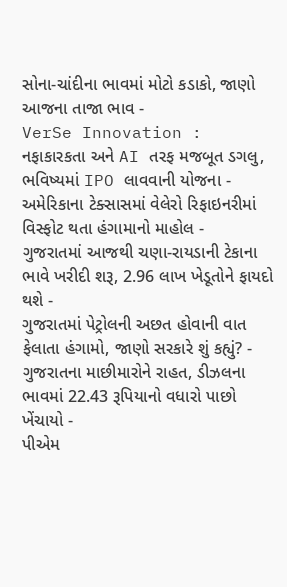સોના-ચાંદીના ભાવમાં મોટો કડાકો, જાણો આજના તાજા ભાવ -
VerSe Innovation : નફાકારકતા અને AI તરફ મજબૂત ડગલુ, ભવિષ્યમાં IPO લાવવાની યોજના -
અમેરિકાના ટેક્સાસમાં વેલેરો રિફાઇનરીમાં વિસ્ફોટ થતા હંગામાનો માહોલ -
ગુજરાતમાં આજથી ચણા-રાયડાની ટેકાના ભાવે ખરીદી શરૂ, 2.96 લાખ ખેડૂતોને ફાયદો થશે -
ગુજરાતમાં પેટ્રોલની અછત હોવાની વાત ફેલાતા હંગામો, જાણો સરકારે શું કહ્યું? -
ગુજરાતના માછીમારોને રાહત, ડીઝલના ભાવમાં 22.43 રૂપિયાનો વધારો પાછો ખેંચાયો -
પીએમ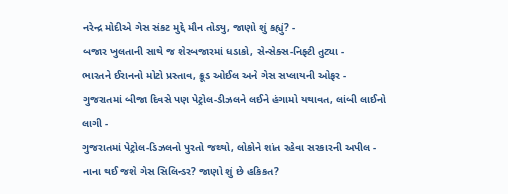નરેન્દ્ર મોદીએ ગેસ સંકટ મુદ્દે મૌન તોડ્યુ, જાણો શું કહ્યું? -
બજાર ખુલતાની સાથે જ શેરબજારમાં ધડાકો, સેન્સેક્સ-નિફ્ટી તુટ્યા -
ભારતને ઈરાનનો મોટો પ્રસ્તાવ, ક્રૂડ ઓઈલ અને ગેસ સપ્લાયની ઓફર -
ગુજરાતમાં બીજા દિવસે પણ પેટ્રોલ-ડીઝલને લઈને હંગામો યથાવત, લાંબી લાઈનો લાગી -
ગુજરાતમાં પેટ્રોલ-ડિઝલનો પુરતો જથ્થો, લોકોને શાંત રહેવા સરકારની અપીલ -
નાના થઈ જશે ગેસ સિલિન્ડર? જાણો શું છે હકિકત?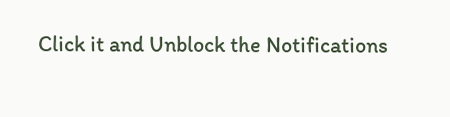Click it and Unblock the Notifications